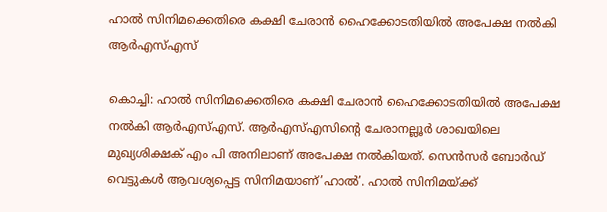ഹാൽ സിനിമക്കെതിരെ കക്ഷി ചേരാൻ ഹൈക്കോടതിയിൽ അപേക്ഷ നൽകി ആർഎസ്എസ്

കൊച്ചി: ഹാൽ സിനിമക്കെതിരെ കക്ഷി ചേരാൻ ഹൈക്കോടതിയിൽ അപേക്ഷ നൽകി ആർഎസ്എസ്. ആർഎസ്എസിന്റെ ചേരാനല്ലൂർ ശാഖയിലെ മുഖ്യശിക്ഷക് എം പി അനിലാണ് അപേക്ഷ നൽകിയത്. സെൻസർ ബോർഡ് വെട്ടുകൾ ആവശ്യപ്പെട്ട സിനിമയാണ്’ഹാൽ’. ഹാൽ സിനിമയ്ക്ക്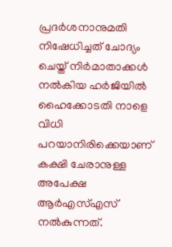പ്രദർശനാനുമതി നിഷേധിച്ചത് ചോദ്യം ചെയ്ത് നിർമാതാക്കൾ നൽകിയ ഹർജിയിൽ ഹൈക്കോടതി നാളെ വിധി പറയാനിരിക്കെയാണ് കക്ഷി ചേരാനുള്ള അപേക്ഷ ആർഎസ്എസ് നൽകുന്നത്.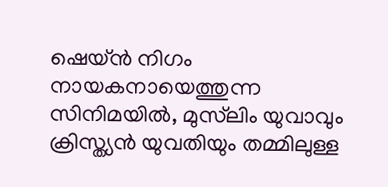ഷെയ്ൻ നിഗം നായകനായെത്തുന്ന സിനിമയിൽ, മുസ്‌ലിം യുവാവും ക്രിസ്ത്യൻ യുവതിയും തമ്മിലുള്ള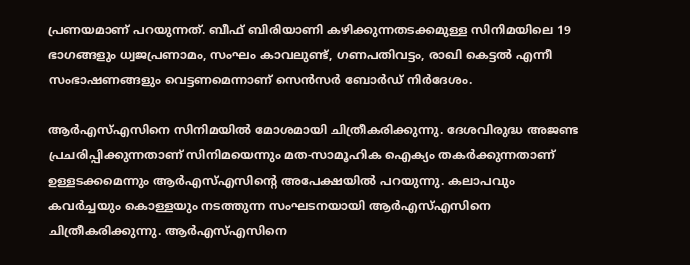പ്രണയമാണ് പറയുന്നത്. ബീഫ് ബിരിയാണി കഴിക്കുന്നതടക്കമുള്ള സിനിമയിലെ 19 ഭാഗങ്ങളും ധ്വജപ്രണാമം, സംഘം കാവലുണ്ട്, ഗണപതിവട്ടം, രാഖി കെട്ടൽ എന്നീ സംഭാഷണങ്ങളും വെട്ടണമെന്നാണ് സെൻസർ ബോർഡ് നിർദേശം.

ആർഎസ്എസിനെ സിനിമയിൽ മോശമായി ചിത്രീകരിക്കുന്നു. ദേശവിരുദ്ധ അജണ്ട പ്രചരിപ്പിക്കുന്നതാണ് സിനിമയെന്നും മത-സാമൂഹിക ഐക്യം തകർക്കുന്നതാണ് ഉള്ളടക്കമെന്നും ആർഎസ്എസിൻ്റെ അപേക്ഷയിൽ പറയുന്നു. കലാപവും കവർച്ചയും കൊള്ളയും നടത്തുന്ന സംഘടനയായി ആർഎസ്എസിനെ ചിത്രീകരിക്കുന്നു. ആർഎസ്എസിനെ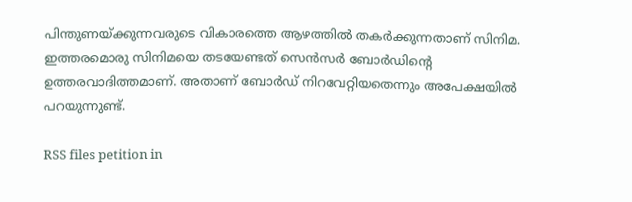പിന്തുണയ്ക്കുന്നവരുടെ വികാരത്തെ ആഴത്തിൽ തകർക്കുന്നതാണ് സിനിമ. ഇത്തരമൊരു സിനിമയെ തടയേണ്ടത് സെൻസർ ബോർഡിന്റെ ഉത്തരവാദിത്തമാണ്. അതാണ് ബോർഡ് നിറവേറ്റിയതെന്നും അപേക്ഷയിൽ പറയുന്നുണ്ട്.

RSS files petition in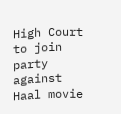High Court to join party against Haal movie